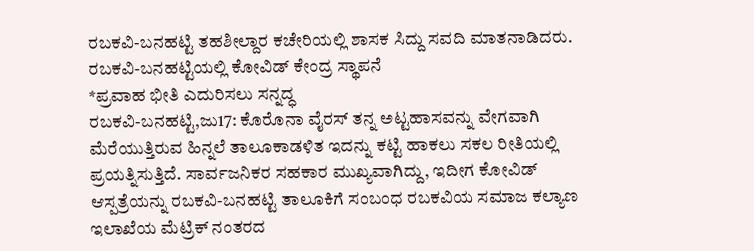ರಬಕವಿ-ಬನಹಟ್ಟಿ ತಹಶೀಲ್ದಾರ ಕಚೇರಿಯಲ್ಲಿ ಶಾಸಕ ಸಿದ್ದು ಸವದಿ ಮಾತನಾಡಿದರು.
ರಬಕವಿ-ಬನಹಟ್ಟಿಯಲ್ಲಿ ಕೋವಿಡ್ ಕೇಂದ್ರ ಸ್ಥಾಪನೆ
*ಪ್ರವಾಹ ಭೀತಿ ಎದುರಿಸಲು ಸನ್ನದ್ಧ
ರಬಕವಿ-ಬನಹಟ್ಟಿ,ಜು17: ಕೊರೊನಾ ವೈರಸ್ ತನ್ನ ಅಟ್ಟಹಾಸವನ್ನು ವೇಗವಾಗಿ ಮೆರೆಯುತ್ತಿರುವ ಹಿನ್ನಲೆ ತಾಲೂಕಾಡಳಿತ ಇದನ್ನು ಕಟ್ಟಿ ಹಾಕಲು ಸಕಲ ರೀತಿಯಲ್ಲಿ ಪ್ರಯತ್ನಿಸುತ್ತಿದೆ. ಸಾರ್ವಜನಿಕರ ಸಹಕಾರ ಮುಖ್ಯವಾಗಿದ್ದು, ಇದೀಗ ಕೋವಿಡ್ ಆಸ್ಪತ್ರೆಯನ್ನು ರಬಕವಿ-ಬನಹಟ್ಟಿ ತಾಲೂಕಿಗೆ ಸಂಬಂಧ ರಬಕವಿಯ ಸಮಾಜ ಕಲ್ಯಾಣ ಇಲಾಖೆಯ ಮೆಟ್ರಿಕ್ ನಂತರದ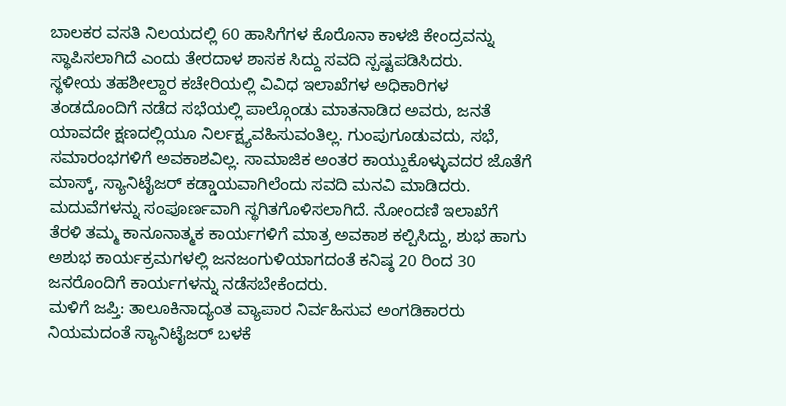ಬಾಲಕರ ವಸತಿ ನಿಲಯದಲ್ಲಿ 60 ಹಾಸಿಗೆಗಳ ಕೊರೊನಾ ಕಾಳಜಿ ಕೇಂದ್ರವನ್ನು ಸ್ಥಾಪಿಸಲಾಗಿದೆ ಎಂದು ತೇರದಾಳ ಶಾಸಕ ಸಿದ್ದು ಸವದಿ ಸ್ಪಷ್ಟಪಡಿಸಿದರು.
ಸ್ಥಳೀಯ ತಹಶೀಲ್ದಾರ ಕಚೇರಿಯಲ್ಲಿ ವಿವಿಧ ಇಲಾಖೆಗಳ ಅಧಿಕಾರಿಗಳ ತಂಡದೊಂದಿಗೆ ನಡೆದ ಸಭೆಯಲ್ಲಿ ಪಾಲ್ಗೊಂಡು ಮಾತನಾಡಿದ ಅವರು, ಜನತೆ ಯಾವದೇ ಕ್ಷಣದಲ್ಲಿಯೂ ನಿರ್ಲಕ್ಷ್ಯವಹಿಸುವಂತಿಲ್ಲ. ಗುಂಪುಗೂಡುವದು, ಸಭೆ, ಸಮಾರಂಭಗಳಿಗೆ ಅವಕಾಶವಿಲ್ಲ. ಸಾಮಾಜಿಕ ಅಂತರ ಕಾಯ್ದುಕೊಳ್ಳುವದರ ಜೊತೆಗೆ ಮಾಸ್ಕ್, ಸ್ಯಾನಿಟೈಜರ್ ಕಡ್ಡಾಯವಾಗಿಲೆಂದು ಸವದಿ ಮನವಿ ಮಾಡಿದರು.
ಮದುವೆಗಳನ್ನು ಸಂಪೂರ್ಣವಾಗಿ ಸ್ಥಗಿತಗೊಳಿಸಲಾಗಿದೆ. ನೋಂದಣಿ ಇಲಾಖೆಗೆ ತೆರಳಿ ತಮ್ಮ ಕಾನೂನಾತ್ಮಕ ಕಾರ್ಯಗಳಿಗೆ ಮಾತ್ರ ಅವಕಾಶ ಕಲ್ಪಿಸಿದ್ದು, ಶುಭ ಹಾಗು ಅಶುಭ ಕಾರ್ಯಕ್ರಮಗಳಲ್ಲಿ ಜನಜಂಗುಳಿಯಾಗದಂತೆ ಕನಿಷ್ಠ 20 ರಿಂದ 30 ಜನರೊಂದಿಗೆ ಕಾರ್ಯಗಳನ್ನು ನಡೆಸಬೇಕೆಂದರು.
ಮಳಿಗೆ ಜಪ್ತಿ: ತಾಲೂಕಿನಾದ್ಯಂತ ವ್ಯಾಪಾರ ನಿರ್ವಹಿಸುವ ಅಂಗಡಿಕಾರರು ನಿಯಮದಂತೆ ಸ್ಯಾನಿಟೈಜರ್ ಬಳಕೆ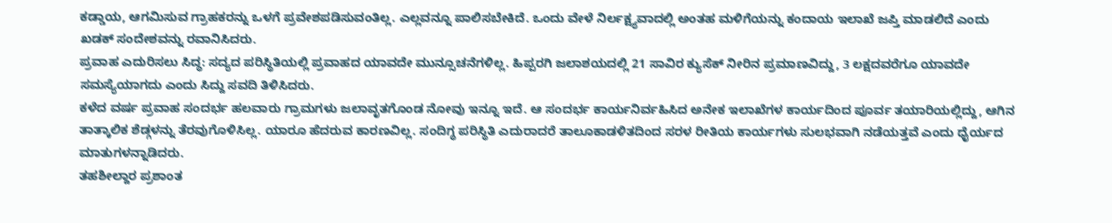ಕಡ್ಡಾಯ, ಆಗಮಿಸುವ ಗ್ರಾಹಕರನ್ನು ಒಳಗೆ ಪ್ರವೇಶಪಡಿಸುವಂತಿಲ್ಲ. ಎಲ್ಲವನ್ನೂ ಪಾಲಿಸಬೇಕಿದೆ. ಒಂದು ವೇಳೆ ನಿರ್ಲಕ್ಷ್ಯವಾದಲ್ಲಿ ಅಂತಹ ಮಳಿಗೆಯನ್ನು ಕಂದಾಯ ಇಲಾಖೆ ಜಪ್ತಿ ಮಾಡಲಿದೆ ಎಂದು ಖಡಕ್ ಸಂದೇಶವನ್ನು ರವಾನಿಸಿದರು.
ಪ್ರವಾಹ ಎದುರಿಸಲು ಸಿದ್ಧ: ಸದ್ಯದ ಪರಿಸ್ಥಿತಿಯಲ್ಲಿ ಪ್ರವಾಹದ ಯಾವದೇ ಮುನ್ಸೂಚನೆಗಳಿಲ್ಲ. ಹಿಪ್ಪರಗಿ ಜಲಾಶಯದಲ್ಲಿ 21 ಸಾವಿರ ಕ್ಯುಸೆಕ್ ನೀರಿನ ಪ್ರಮಾಣವಿದ್ದು, 3 ಲಕ್ಷದವರೆಗೂ ಯಾವದೇ ಸಮಸ್ಯೆಯಾಗದು ಎಂದು ಸಿದ್ದು ಸವದಿ ತಿಳಿಸಿದರು.
ಕಳೆದ ವರ್ಷ ಪ್ರವಾಹ ಸಂದರ್ಭ ಹಲವಾರು ಗ್ರಾಮಗಳು ಜಲಾವೃತಗೊಂಡ ನೋವು ಇನ್ನೂ ಇದೆ. ಆ ಸಂದರ್ಭ ಕಾರ್ಯನಿರ್ವಹಿಸಿದ ಅನೇಕ ಇಲಾಖೆಗಳ ಕಾರ್ಯದಿಂದ ಪೂರ್ವ ತಯಾರಿಯಲ್ಲಿದ್ದು, ಆಗಿನ ತಾತ್ಕಾಲಿಕ ಶೆಡ್ಗಳನ್ನು ತೆರವುಗೊಳಿಸಿಲ್ಲ. ಯಾರೂ ಹೆದರುವ ಕಾರಣವಿಲ್ಲ. ಸಂದಿಗ್ಧ ಪರಿಸ್ಥಿತಿ ಎದುರಾದರೆ ತಾಲೂಕಾಡಳಿತದಿಂದ ಸರಳ ರೀತಿಯ ಕಾರ್ಯಗಳು ಸುಲಭವಾಗಿ ನಡೆಯತ್ತವೆ ಎಂದು ಧೈರ್ಯದ ಮಾತುಗಳನ್ನಾಡಿದರು.
ತಹಶೀಲ್ದಾರ ಪ್ರಶಾಂತ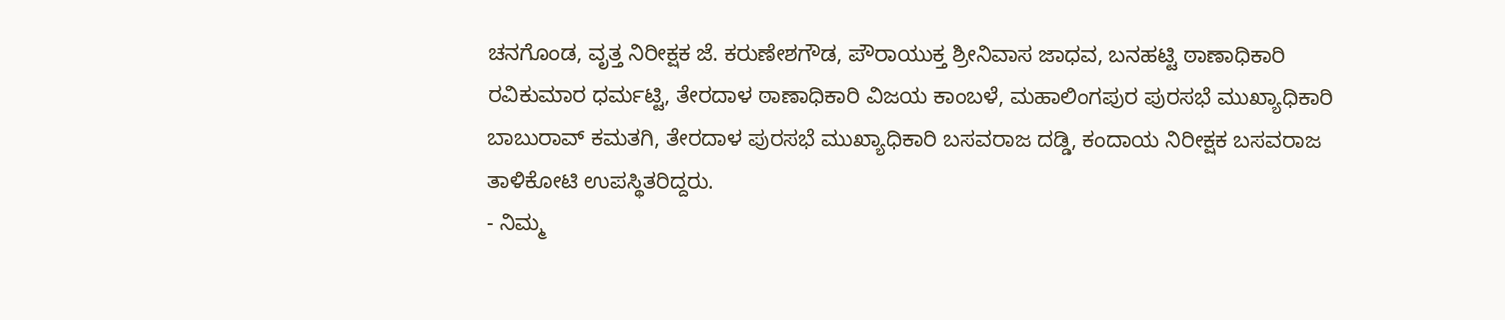ಚನಗೊಂಡ, ವೃತ್ತ ನಿರೀಕ್ಷಕ ಜೆ. ಕರುಣೇಶಗೌಡ, ಪೌರಾಯುಕ್ತ ಶ್ರೀನಿವಾಸ ಜಾಧವ, ಬನಹಟ್ಟಿ ಠಾಣಾಧಿಕಾರಿ ರವಿಕುಮಾರ ಧರ್ಮಟ್ಟಿ, ತೇರದಾಳ ಠಾಣಾಧಿಕಾರಿ ವಿಜಯ ಕಾಂಬಳೆ, ಮಹಾಲಿಂಗಪುರ ಪುರಸಭೆ ಮುಖ್ಯಾಧಿಕಾರಿ ಬಾಬುರಾವ್ ಕಮತಗಿ, ತೇರದಾಳ ಪುರಸಭೆ ಮುಖ್ಯಾಧಿಕಾರಿ ಬಸವರಾಜ ದಡ್ಡಿ, ಕಂದಾಯ ನಿರೀಕ್ಷಕ ಬಸವರಾಜ ತಾಳಿಕೋಟಿ ಉಪಸ್ಥಿತರಿದ್ದರು.
- ನಿಮ್ಮ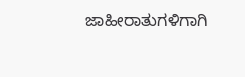ಜಾಹೀರಾತುಗಳಿಗಾಗಿ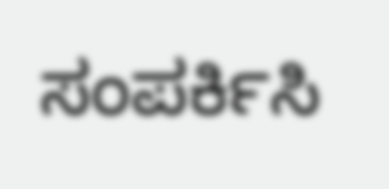ಸಂಪರ್ಕಿಸಿ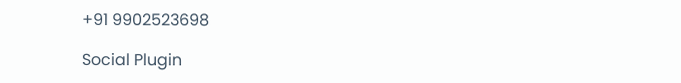+91 9902523698

Social Plugin